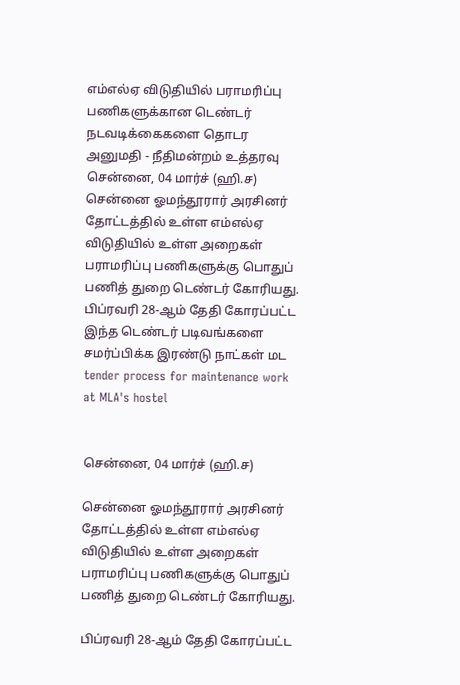எம்எல்ஏ விடுதியில் பராமரிப்பு பணிகளுக்கான டெண்டர் நடவடிக்கைகளை தொடர அனுமதி - நீதிமன்றம் உத்தரவு
சென்னை, 04 மார்ச் (ஹி.ச) சென்னை ஓமந்தூரார் அரசினர் தோட்டத்தில் உள்ள எம்எல்ஏ விடுதியில் உள்ள அறைகள் பராமரிப்பு பணிகளுக்கு பொதுப் பணித் துறை டெண்டர் கோரியது. பிப்ரவரி 28-ஆம் தேதி கோரப்பட்ட இந்த டெண்டர் படிவங்களை சமர்ப்பிக்க இரண்டு நாட்கள் மட
tender process for maintenance work at MLA's hostel


சென்னை, 04 மார்ச் (ஹி.ச)

சென்னை ஓமந்தூரார் அரசினர் தோட்டத்தில் உள்ள எம்எல்ஏ விடுதியில் உள்ள அறைகள் பராமரிப்பு பணிகளுக்கு பொதுப் பணித் துறை டெண்டர் கோரியது.

பிப்ரவரி 28-ஆம் தேதி கோரப்பட்ட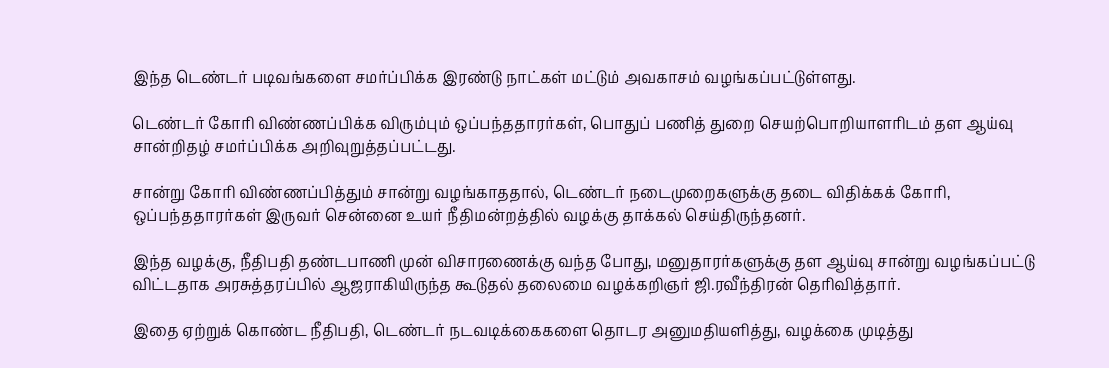இந்த டெண்டர் படிவங்களை சமர்ப்பிக்க இரண்டு நாட்கள் மட்டும் அவகாசம் வழங்கப்பட்டுள்ளது.

டெண்டர் கோரி விண்ணப்பிக்க விரும்பும் ஒப்பந்ததாரர்கள், பொதுப் பணித் துறை செயற்பொறியாளரிடம் தள ஆய்வு சான்றிதழ் சமர்ப்பிக்க அறிவுறுத்தப்பட்டது.

சான்று கோரி விண்ணப்பித்தும் சான்று வழங்காததால், டெண்டர் நடைமுறைகளுக்கு தடை விதிக்கக் கோரி, ஒப்பந்ததாரர்கள் இருவர் சென்னை உயர் நீதிமன்றத்தில் வழக்கு தாக்கல் செய்திருந்தனர்.

இந்த வழக்கு, நீதிபதி தண்டபாணி முன் விசாரணைக்கு வந்த போது, மனுதாரர்களுக்கு தள ஆய்வு சான்று வழங்கப்பட்டு விட்டதாக அரசுத்தரப்பில் ஆஜராகியிருந்த கூடுதல் தலைமை வழக்கறிஞர் ஜி.ரவீந்திரன் தெரிவித்தார்.

இதை ஏற்றுக் கொண்ட நீதிபதி, டெண்டர் நடவடிக்கைகளை தொடர அனுமதியளித்து, வழக்கை முடித்து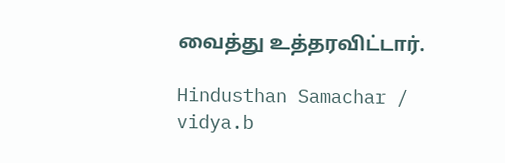வைத்து உத்தரவிட்டார்.

Hindusthan Samachar / vidya.b